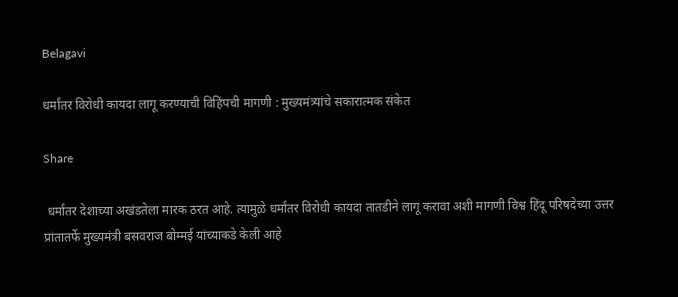Belagavi

धर्मांतर विरोधी कायदा लागू करण्याची विहिंपची मागणी : मुख्यमंत्र्यांचे सकारात्मक संकेत

Share

 धर्मांतर देशाच्या अखंडतेला मारक ठरत आहे. त्यामुळे धर्मांतर विरोधी कायदा तातडीने लागू करावा अशी मागणी विश्व हिंदू परिषदेच्या उत्तर प्रांतातर्फे मुख्यमंत्री बसवराज बोम्मई यांच्याकडे केली आहे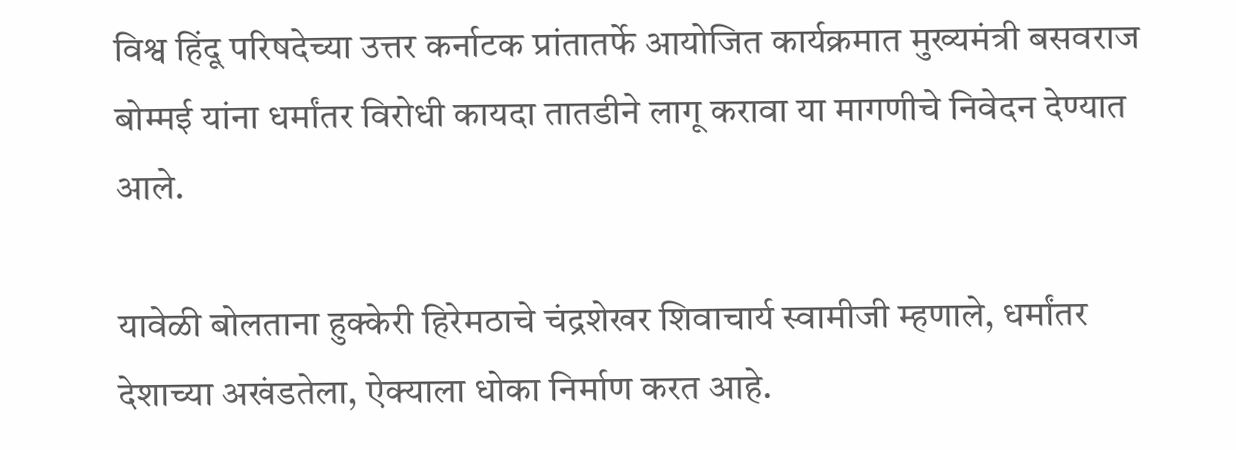विश्व हिंदू परिषदेच्या उत्तर कर्नाटक प्रांतातर्फे आयोजित कार्यक्रमात मुख्यमंत्री बसवराज बोम्मई यांना धर्मांतर विरोधी कायदा तातडीने लागू करावा या मागणीचे निवेदन देण्यात आले.

यावेळी बोलताना हुक्केरी हिरेमठाचे चंद्रशेखर शिवाचार्य स्वामीजी म्हणाले, धर्मांतर देशाच्या अखंडतेला, ऐक्याला धोका निर्माण करत आहे.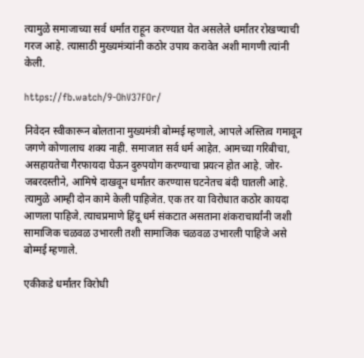त्यामुळे समाजाच्या सर्व धर्मात राहून करण्यात येत असलेले धर्मांतर रोखण्याची गरज आहे. त्यासाठी मुख्यमंत्र्यांनी कठोर उपाय करावेत अशी मागणी त्यांनी केली.

https://fb.watch/9-OhV37FOr/

निवेदन स्वीकारून बोलताना मुख्यमंत्री बोम्मई म्हणाले, आपले अस्तित्व गमावून जगणे कोणालाच शक्य नाही. समाजात सर्व धर्म आहेत. आमच्या गरिबीचा, असहायतेचा गैरफायदा घेऊन दुरुपयोग करण्याचा प्रयत्न होत आहे. जोर-जबरदस्तीने, आमिषे दाखवून धर्मांतर करण्यास घटनेतच बंदी घातली आहे. त्यामुळे आम्ही दोन कामे केली पाहिजेत. एक तर या विरोधात कठोर कायदा आणला पाहिजे. त्याचप्रमाणे हिंदू धर्म संकटात असताना शंकराचार्यांनी जशी सामाजिक चळवळ उभारली तशी सामाजिक चळवळ उभारली पाहिजे असे बोम्मई म्हणाले.

एकीकडे धर्मांतर विरोधी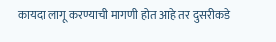कायदा लागू करण्याची मागणी होत आहे तर दुसरीकडे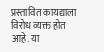प्रस्तावित कायद्याला विरोध व्यक्त होत आहे. या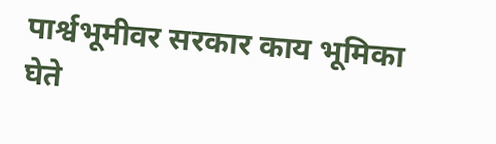पार्श्वभूमीवर सरकार काय भूमिका घेते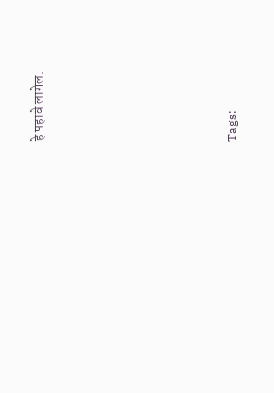हे पहावे लागेल.







Tags: